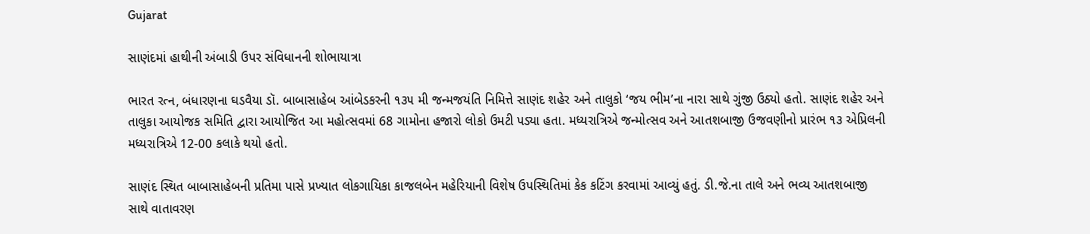Gujarat

સાણંદમાં હાથીની અંબાડી ઉપર સંવિધાનની શોભાયાત્રા

ભારત રત્ન, બંધારણના ઘડવૈયા ડૉ. બાબાસાહેબ આંબેડકરની ૧૩૫ મી જન્મજયંતિ નિમિત્તે સાણંદ શહેર અને તાલુકો ‘જય ભીમ’ના નારા સાથે ગુંજી ઉઠ્યો હતો. સાણંદ શહેર અને તાલુકા આયોજક સમિતિ દ્વારા આયોજિત આ મહોત્સવમાં 68 ગામોના હજારો લોકો ઉમટી પડ્યા હતા. મધ્યરાત્રિએ જન્મોત્સવ અને આતશબાજી ઉજવણીનો પ્રારંભ ૧૩ એપ્રિલની મધ્યરાત્રિએ 12-00 કલાકે થયો હતો.

સાણંદ સ્થિત બાબાસાહેબની પ્રતિમા પાસે પ્રખ્યાત લોકગાયિકા કાજલબેન મહેરિયાની વિશેષ ઉપસ્થિતિમાં કેક કટિંગ કરવામાં આવ્યું હતું. ડી.જે.ના તાલે અને ભવ્ય આતશબાજી સાથે વાતાવરણ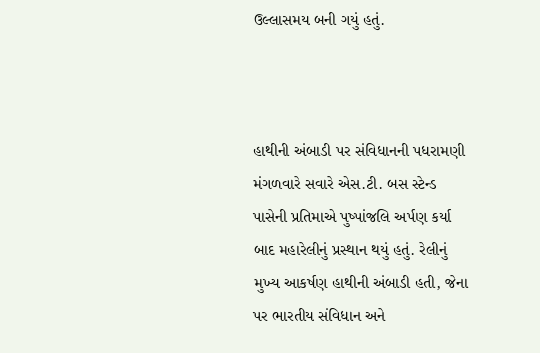ઉલ્લાસમય બની ગયું હતું.



હાથીની અંબાડી પર સંવિધાનની પધરામણી મંગળવારે સવારે એસ.ટી. બસ સ્ટેન્ડ પાસેની પ્રતિમાએ પુષ્પાંજલિ અર્પણ કર્યા બાદ મહારેલીનું પ્રસ્થાન થયું હતું. રેલીનું મુખ્ય આકર્ષણ હાથીની અંબાડી હતી, જેના પર ભારતીય સંવિધાન અને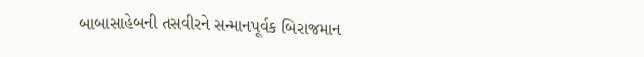બાબાસાહેબની તસવીરને સન્માનપૂર્વક બિરાજમાન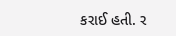કરાઈ હતી. ર